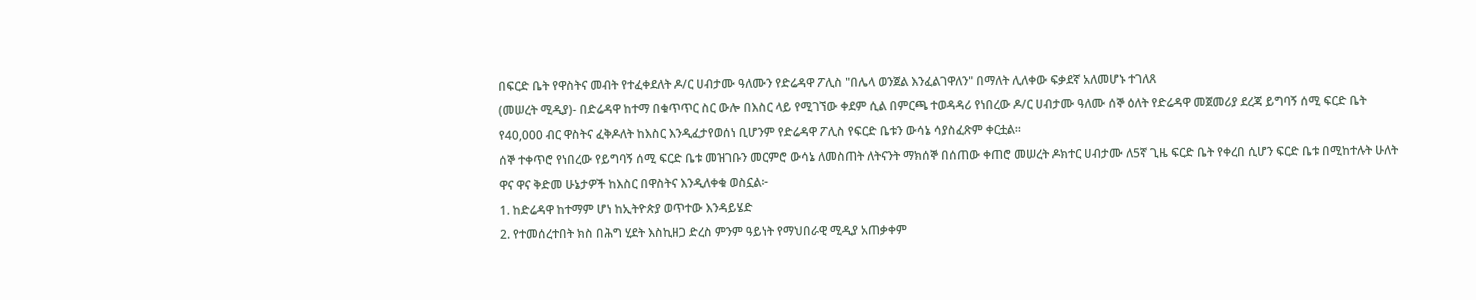በፍርድ ቤት የዋስትና መብት የተፈቀደለት ዶ/ር ሀብታሙ ዓለሙን የድሬዳዋ ፖሊስ "በሌላ ወንጀል እንፈልገዋለን" በማለት ሊለቀው ፍቃደኛ አለመሆኑ ተገለጸ
(መሠረት ሚዲያ)- በድሬዳዋ ከተማ በቁጥጥር ስር ውሎ በእስር ላይ የሚገኘው ቀደም ሲል በምርጫ ተወዳዳሪ የነበረው ዶ/ር ሀብታሙ ዓለሙ ሰኞ ዕለት የድሬዳዋ መጀመሪያ ደረጃ ይግባኝ ሰሚ ፍርድ ቤት የ40,000 ብር ዋስትና ፈቅዶለት ከእስር እንዲፈታየወሰነ ቢሆንም የድሬዳዋ ፖሊስ የፍርድ ቤቱን ውሳኔ ሳያስፈጽም ቀርቷል።
ሰኞ ተቀጥሮ የነበረው የይግባኝ ሰሚ ፍርድ ቤቱ መዝገቡን መርምሮ ውሳኔ ለመስጠት ለትናንት ማክሰኞ በሰጠው ቀጠሮ መሠረት ዶክተር ሀብታሙ ለ5ኛ ጊዜ ፍርድ ቤት የቀረበ ሲሆን ፍርድ ቤቱ በሚከተሉት ሁለት ዋና ዋና ቅድመ ሁኔታዎች ከእስር በዋስትና እንዲለቀቁ ወስኗል፦
1. ከድሬዳዋ ከተማም ሆነ ከኢትዮጵያ ወጥተው እንዳይሄድ
2. የተመሰረተበት ክስ በሕግ ሂደት እስኪዘጋ ድረስ ምንም ዓይነት የማህበራዊ ሚዲያ አጠቃቀም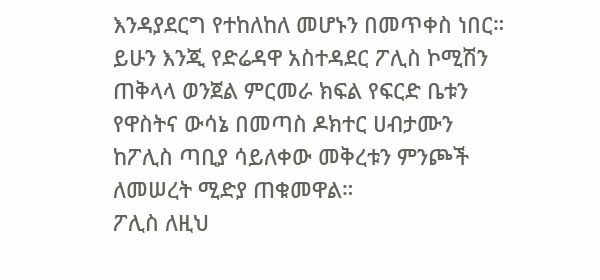እንዳያደርግ የተከለከለ መሆኑን በመጥቀስ ነበር።
ይሁን እንጂ የድሬዳዋ አስተዳደር ፖሊስ ኮሚሽን ጠቅላላ ወንጀል ምርመራ ክፍል የፍርድ ቤቱን የዋስትና ውሳኔ በመጣስ ዶክተር ሀብታሙን ከፖሊስ ጣቢያ ሳይለቀው መቅረቱን ምንጮች ለመሠረት ሚድያ ጠቁመዋል።
ፖሊስ ለዚህ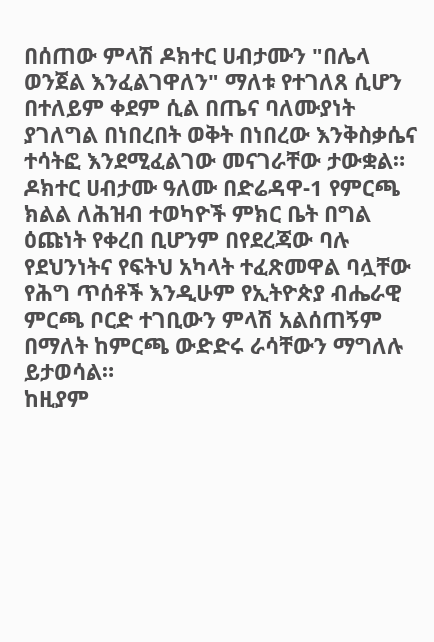በሰጠው ምላሽ ዶክተር ሀብታሙን "በሌላ ወንጀል እንፈልገዋለን" ማለቱ የተገለጸ ሲሆን በተለይም ቀደም ሲል በጤና ባለሙያነት ያገለግል በነበረበት ወቅት በነበረው እንቅስቃሴና ተሳትፎ እንደሚፈልገው መናገራቸው ታውቋል።
ዶክተር ሀብታሙ ዓለሙ በድሬዳዋ-1 የምርጫ ክልል ለሕዝብ ተወካዮች ምክር ቤት በግል ዕጩነት የቀረበ ቢሆንም በየደረጃው ባሉ የደህንነትና የፍትህ አካላት ተፈጽመዋል ባሏቸው የሕግ ጥሰቶች እንዲሁም የኢትዮጵያ ብሔራዊ ምርጫ ቦርድ ተገቢውን ምላሽ አልሰጠኝም በማለት ከምርጫ ውድድሩ ራሳቸውን ማግለሉ ይታወሳል።
ከዚያም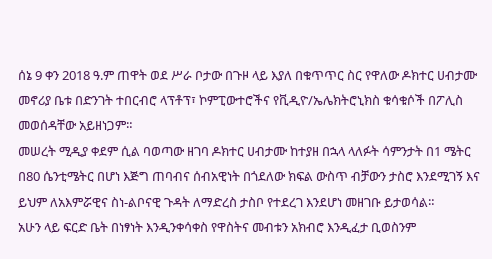ሰኔ 9 ቀን 2018 ዓ.ም ጠዋት ወደ ሥራ ቦታው በጉዞ ላይ እያለ በቁጥጥር ስር የዋለው ዶክተር ሀብታሙ መኖሪያ ቤቱ በድንገት ተበርብሮ ላፕቶፕ፣ ኮምፒውተሮችና የቪዲዮ/ኤሌክትሮኒክስ ቁሳቁሶች በፖሊስ መወሰዳቸው አይዘነጋም።
መሠረት ሚዲያ ቀደም ሲል ባወጣው ዘገባ ዶክተር ሀብታሙ ከተያዘ በኋላ ላለፉት ሳምንታት በ1 ሜትር በ80 ሴንቲሜትር በሆነ እጅግ ጠባብና ሰብአዊነት በጎደለው ክፍል ውስጥ ብቻውን ታስሮ እንደሚገኝ እና ይህም ለአእምሯዊና ስነ-ልቦናዊ ጉዳት ለማድረስ ታስቦ የተደረገ እንደሆነ መዘገቡ ይታወሳል።
አሁን ላይ ፍርድ ቤት በነፃነት እንዲንቀሳቀስ የዋስትና መብቱን አክብሮ እንዲፈታ ቢወስንም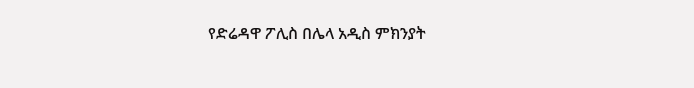የድሬዳዋ ፖሊስ በሌላ አዲስ ምክንያት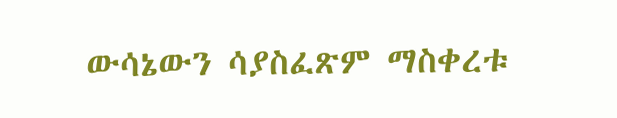ውሳኔውን ሳያስፈጽም ማስቀረቱ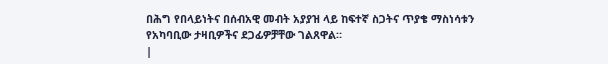በሕግ የበላይነትና በሰብአዊ መብት አያያዝ ላይ ከፍተኛ ስጋትና ጥያቄ ማስነሳቱን የአካባቢው ታዛቢዎችና ደጋፊዎቻቸው ገልጸዋል።
|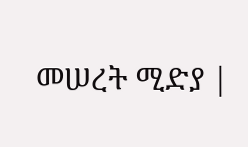መሠረት ሚድያ |